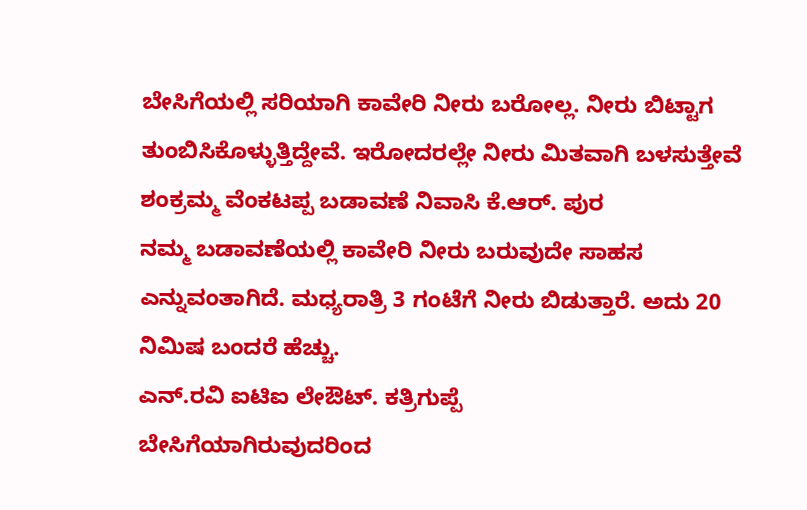ಬೇಸಿಗೆಯಲ್ಲಿ ಸರಿಯಾಗಿ ಕಾವೇರಿ ನೀರು ಬರೋಲ್ಲ. ನೀರು ಬಿಟ್ಟಾಗ ತುಂಬಿಸಿಕೊಳ್ಳುತ್ತಿದ್ದೇವೆ. ಇರೋದರಲ್ಲೇ ನೀರು ಮಿತವಾಗಿ ಬಳಸುತ್ತೇವೆ
ಶಂಕ್ರಮ್ಮ ವೆಂಕಟಪ್ಪ ಬಡಾವಣೆ ನಿವಾಸಿ ಕೆ.ಆರ್. ಪುರ
ನಮ್ಮ ಬಡಾವಣೆಯಲ್ಲಿ ಕಾವೇರಿ ನೀರು ಬರುವುದೇ ಸಾಹಸ ಎನ್ನುವಂತಾಗಿದೆ. ಮಧ್ಯರಾತ್ರಿ 3 ಗಂಟೆಗೆ ನೀರು ಬಿಡುತ್ತಾರೆ. ಅದು 20 ನಿಮಿಷ ಬಂದರೆ ಹೆಚ್ಚು.
ಎನ್.ರವಿ ಐಟಿಐ ಲೇಔಟ್. ಕತ್ರಿಗುಪ್ಪೆ
ಬೇಸಿಗೆಯಾಗಿರುವುದರಿಂದ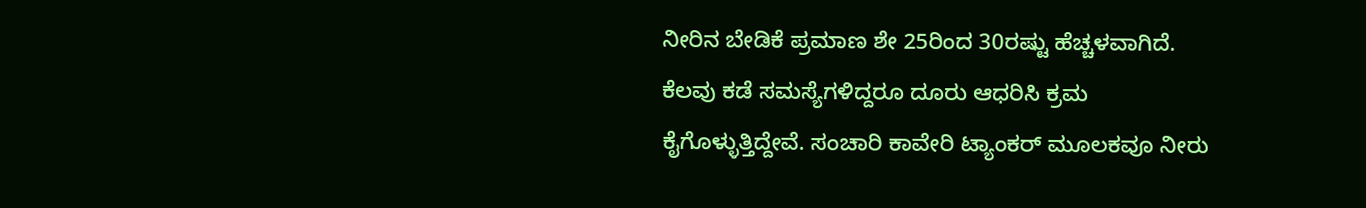ನೀರಿನ ಬೇಡಿಕೆ ಪ್ರಮಾಣ ಶೇ 25ರಿಂದ 30ರಷ್ಟು ಹೆಚ್ಚಳವಾಗಿದೆ. ಕೆಲವು ಕಡೆ ಸಮಸ್ಯೆಗಳಿದ್ದರೂ ದೂರು ಆಧರಿಸಿ ಕ್ರಮ ಕೈಗೊಳ್ಳುತ್ತಿದ್ದೇವೆ. ಸಂಚಾರಿ ಕಾವೇರಿ ಟ್ಯಾಂಕರ್ ಮೂಲಕವೂ ನೀರು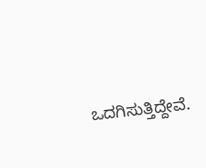ಒದಗಿಸುತ್ತಿದ್ದೇವೆ.